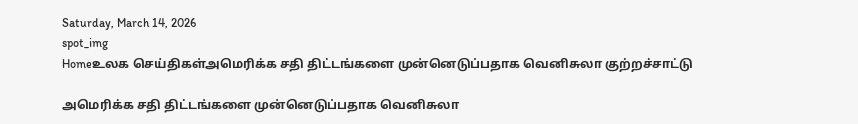Saturday, March 14, 2026
spot_img
Homeஉலக செய்திகள்அமெரிக்க சதி திட்டங்களை முன்னெடுப்பதாக வெனிசுலா குற்றச்சாட்டு

அமெரிக்க சதி திட்டங்களை முன்னெடுப்பதாக வெனிசுலா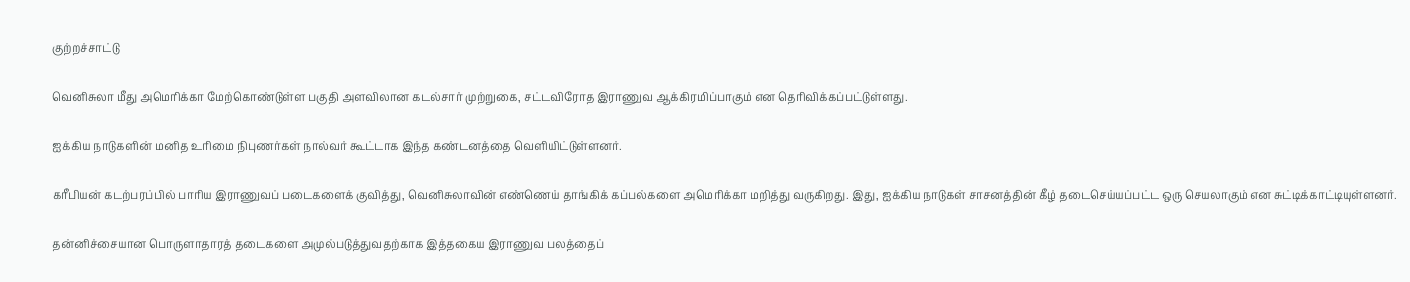குற்றச்சாட்டு

வெனிசுலா மீது அமெரிக்கா மேற்கொண்டுள்ள பகுதி அளவிலான கடல்சார் முற்றுகை, சட்டவிரோத இராணுவ ஆக்கிரமிப்பாகும் என தெரிவிக்கப்பட்டுள்ளது.

ஐக்கிய நாடுகளின் மனித உரிமை நிபுணர்கள் நால்வர் கூட்டாக இந்த கண்டனத்தை வெளியிட்டுள்ளனர்.

கரீபியன் கடற்பரப்பில் பாரிய இராணுவப் படைகளைக் குவித்து, வெனிசுலாவின் எண்ணெய் தாங்கிக் கப்பல்களை அமெரிக்கா மறித்து வருகிறது. இது, ஐக்கிய நாடுகள் சாசனத்தின் கீழ் தடைசெய்யப்பட்ட ஒரு செயலாகும் என சுட்டிக்காட்டியுள்ளனர்.

தன்னிச்சையான பொருளாதாரத் தடைகளை அமுல்படுத்துவதற்காக இத்தகைய இராணுவ பலத்தைப்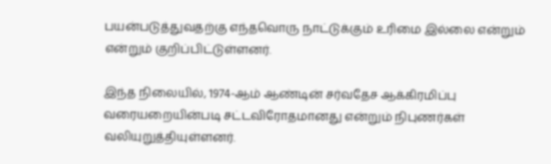பயன்படுத்துவதற்கு எந்தவொரு நாட்டுக்கும் உரிமை இல்லை என்றும் என்றும் குறிப்பிட்டுள்ளனர்.

இந்த நிலையில், 1974-ஆம் ஆண்டின் சர்வதேச ஆக்கிரமிப்பு வரையறையின்படி சட்டவிரோதமானது என்றும் நிபுணர்கள் வலியுறுத்தியுள்ளனர்.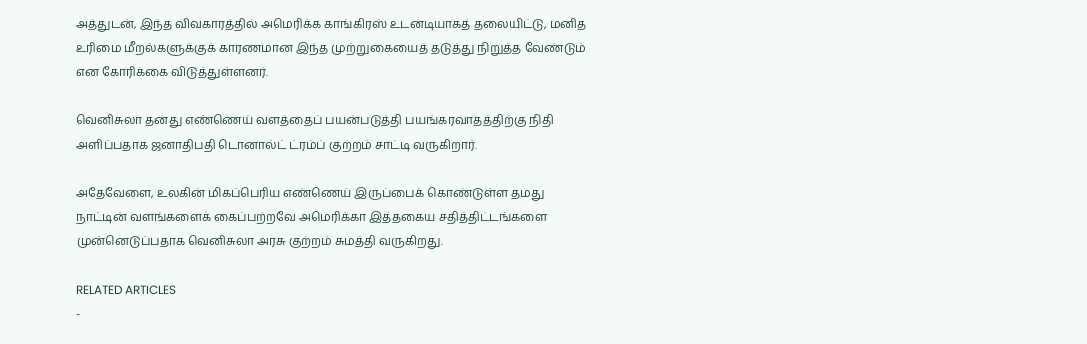அத்துடன், இந்த விவகாரத்தில் அமெரிக்க காங்கிரஸ் உடனடியாகத் தலையிட்டு, மனித உரிமை மீறல்களுக்குக் காரணமான இந்த முற்றுகையைத் தடுத்து நிறுத்த வேண்டும் என கோரிக்கை விடுத்துள்ளனர்.

வெனிசுலா தனது எண்ணெய் வளத்தைப் பயன்படுத்தி பயங்கரவாதத்திற்கு நிதி அளிப்பதாக ஜனாதிபதி டொனால்ட் ட்ரம்ப் குற்றம் சாட்டி வருகிறார்.

அதேவேளை, உலகின் மிகப்பெரிய எண்ணெய் இருப்பைக் கொண்டுள்ள தமது நாட்டின் வளங்களைக் கைப்பற்றவே அமெரிக்கா இத்தகைய சதித்திட்டங்களை முன்னெடுப்பதாக வெனிசுலா அரசு குற்றம் சுமத்தி வருகிறது.

RELATED ARTICLES
-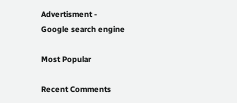Advertisment -
Google search engine

Most Popular

Recent Comments